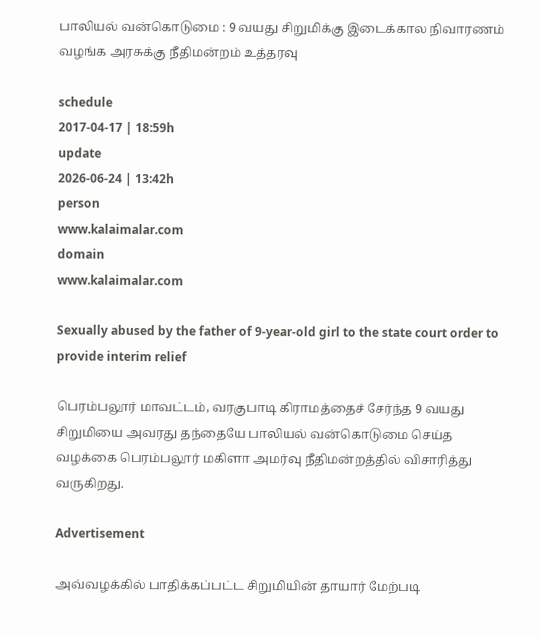பாலியல் வன்கொடுமை : 9 வயது சிறுமிக்கு இடைக்கால நிவாரணம் வழங்க அரசுக்கு நீதிமன்றம் உத்தரவு

schedule
2017-04-17 | 18:59h
update
2026-06-24 | 13:42h
person
www.kalaimalar.com
domain
www.kalaimalar.com

Sexually abused by the father of 9-year-old girl to the state court order to provide interim relief

பெரம்பலூர் மாவட்டம், வரகுபாடி கிராமத்தைச் சேர்ந்த 9 வயது சிறுமியை அவரது தந்தையே பாலியல் வன்கொடுமை செய்த வழக்கை பெரம்பலூர் மகிளா அமர்வு நீதிமன்றத்தில் விசாரித்து வருகிறது.

Advertisement

அவ்வழக்கில் பாதிக்கப்பட்ட சிறுமியின் தாயார் மேற்படி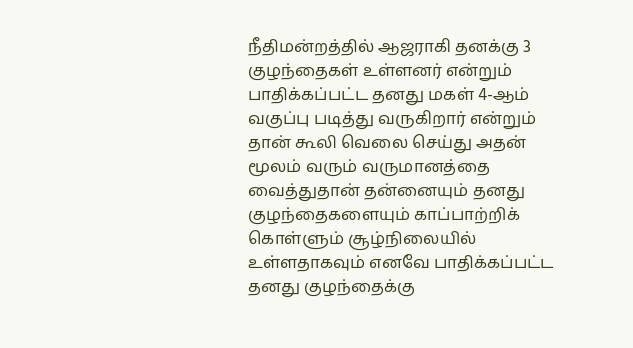நீதிமன்றத்தில் ஆஜராகி தனக்கு 3 குழந்தைகள் உள்ளனர் என்றும் பாதிக்கப்பட்ட தனது மகள் 4-ஆம் வகுப்பு படித்து வருகிறார் என்றும் தான் கூலி வெலை செய்து அதன் மூலம் வரும் வருமானத்தை வைத்துதான் தன்னையும் தனது குழந்தைகளையும் காப்பாற்றிக் கொள்ளும் சூழ்நிலையில் உள்ளதாகவும் எனவே பாதிக்கப்பட்ட தனது குழந்தைக்கு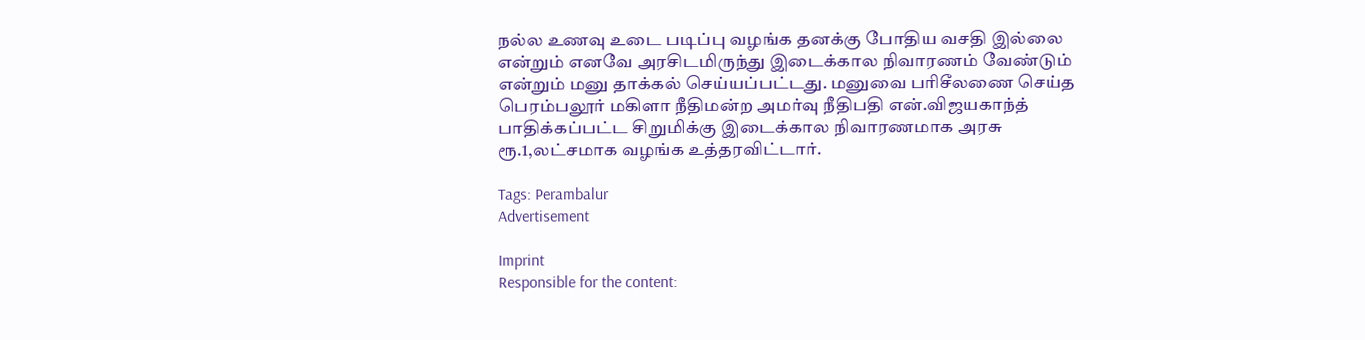நல்ல உணவு உடை படிப்பு வழங்க தனக்கு போதிய வசதி இல்லை என்றும் எனவே அரசிடமிருந்து இடைக்கால நிவாரணம் வேண்டும் என்றும் மனு தாக்கல் செய்யப்பட்டது. மனுவை பரிசீலணை செய்த பெரம்பலூர் மகிளா நீதிமன்ற அமர்வு நீதிபதி என்.விஜயகாந்த் பாதிக்கப்பட்ட சிறுமிக்கு இடைக்கால நிவாரணமாக அரசு ரூ.1,லட்சமாக வழங்க உத்தரவிட்டார்.

Tags: Perambalur
Advertisement

Imprint
Responsible for the content: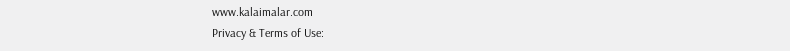www.kalaimalar.com
Privacy & Terms of Use: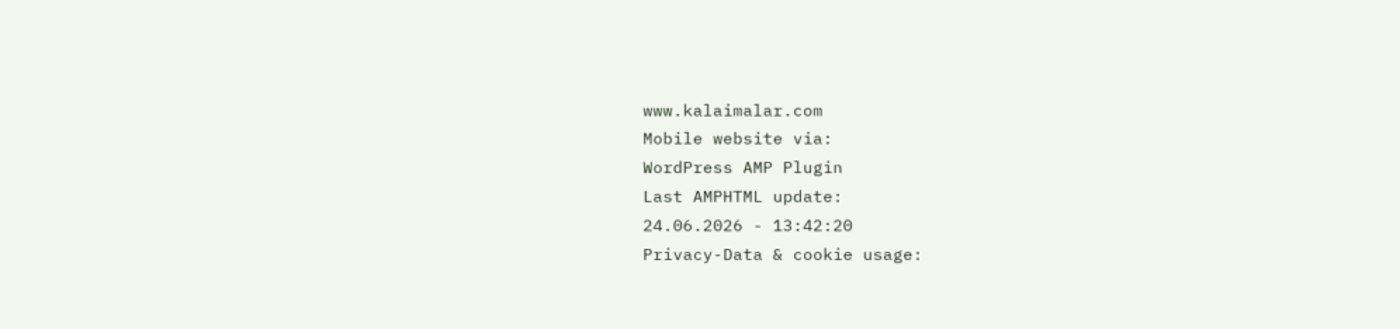www.kalaimalar.com
Mobile website via:
WordPress AMP Plugin
Last AMPHTML update:
24.06.2026 - 13:42:20
Privacy-Data & cookie usage: